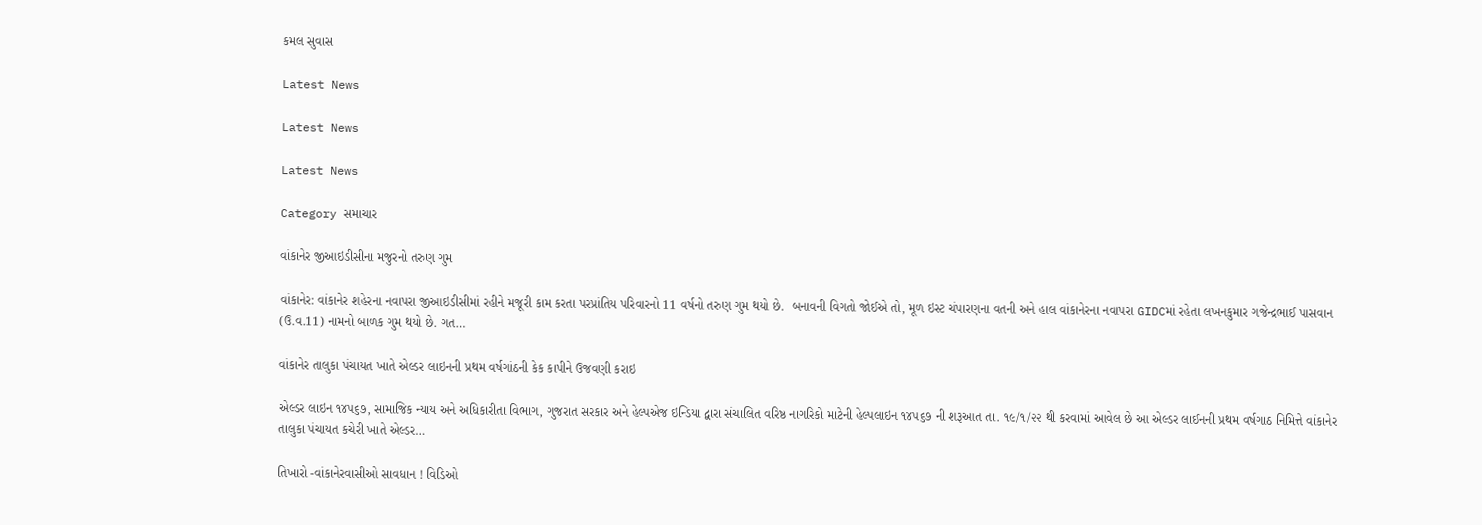કમલ સુવાસ

Latest News

Latest News

Latest News

Category સમાચાર

વાંકાનેર જીઆઇડીસીના મજુરનો તરુણ ગુમ

વાંકાનેર: વાંકાનેર શહેરના નવાપરા જીઆઇડીસીમાં રહીને મજૂરી કામ કરતા પરપ્રાંતિય પરિવારનો 11 વર્ષનો તરુણ ગુમ થયો છે.  બનાવની વિગતો જોઈએ તો, મૂળ ઇસ્ટ ચંપારણના વતની અને હાલ વાંકાનેરના નવાપરા GIDCમાં રહેતા લખનકુમાર ગજેન્દ્રભાઈ પાસવાન (ઉ.વ.11) નામનો બાળક ગુમ થયો છે. ગત…

વાંકાનેર તાલુકા પંચાયત ખાતે એલ્ડર લાઇનની પ્રથમ વર્ષગાંઠની કેક કાપીને ઉજવણી કરાઇ

એલ્ડર લાઇન ૧૪૫૬૭, સામાજિક ન્યાય અને અધિકારીતા વિભાગ, ગુજરાત સરકાર અને હેલ્પએજ ઇન્ડિયા દ્વારા સંચાલિત વરિષ્ઠ નાગરિકો માટેની હેલ્પલાઇન ૧૪૫૬૭ ની શરૂઆત તા. ૧૯/૧/૨૨ થી કરવામાં આવેલ છે આ એલ્ડર લાઈનની પ્રથમ વર્ષગાઠ નિમિત્તે વાંકાનેર તાલુકા પંચાયત કચેરી ખાતે એલ્ડર…

તિખારો -વાંકાનેરવાસીઓ સાવધાન ! વિડિઓ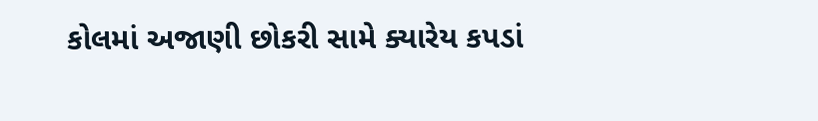કોલમાં અજાણી છોકરી સામે ક્યારેય કપડાં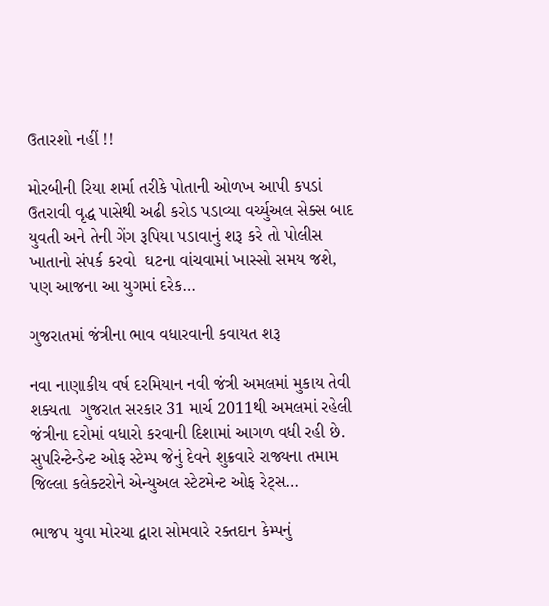ઉતારશો નહીં !!

મોરબીની રિયા શર્મા તરીકે પોતાની ઓળખ આપી કપડાં ઉતરાવી વૃદ્ધ પાસેથી અઢી કરોડ પડાવ્યા વર્ચ્યુઅલ સેક્સ બાદ યુવતી અને તેની ગેંગ રૂપિયા પડાવાનું શરૂ કરે તો પોલીસ ખાતાનો સંપર્ક કરવો  ઘટના વાંચવામાં ખાસ્સો સમય જશે, પણ આજના આ યુગમાં દરેક…

ગુજરાતમાં જંત્રીના ભાવ વધારવાની કવાયત શરૂ

નવા નાણાકીય વર્ષ દરમિયાન નવી જંત્રી અમલમાં મુકાય તેવી શક્યતા  ગુજરાત સરકાર 31 માર્ચ 2011થી અમલમાં રહેલી જંત્રીના દરોમાં વધારો કરવાની દિશામાં આગળ વધી રહી છે. સુપરિન્ટેન્ડેન્ટ ઓફ સ્ટેમ્પ જેનું દેવને શુક્રવારે રાજ્યના તમામ જિલ્લા કલેક્ટરોને એન્યુઅલ સ્ટેટમેન્ટ ઓફ રેટ્સ…

ભાજપ યુવા મોરચા દ્વારા સોમવારે રક્તદાન કેમ્પનું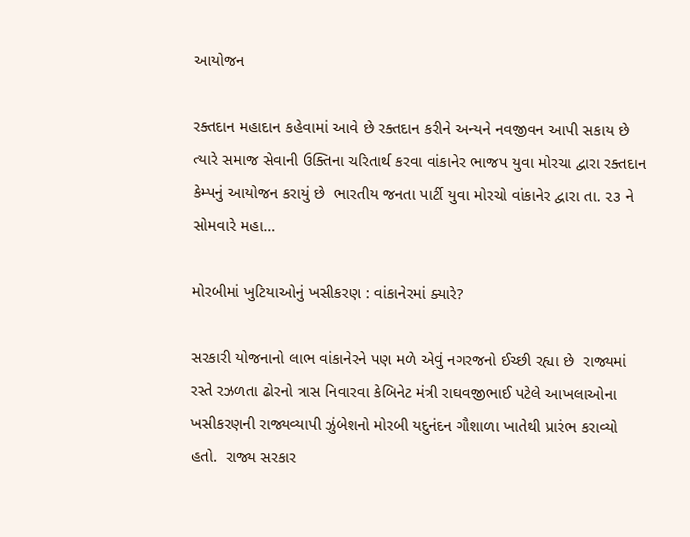આયોજન

રક્તદાન મહાદાન કહેવામાં આવે છે રક્તદાન કરીને અન્યને નવજીવન આપી સકાય છે ત્યારે સમાજ સેવાની ઉક્તિના ચરિતાર્થ કરવા વાંકાનેર ભાજપ યુવા મોરચા દ્વારા રક્તદાન કેમ્પનું આયોજન કરાયું છે  ભારતીય જનતા પાર્ટી યુવા મોરચો વાંકાનેર દ્વારા તા. ૨૩ ને સોમવારે મહા…

મોરબીમાં ખુટિયાઓનું ખસીકરણ : વાંકાનેરમાં ક્યારે?

સરકારી યોજનાનો લાભ વાંકાનેરને પણ મળે એવું નગરજનો ઈચ્છી રહ્યા છે  રાજ્યમાં રસ્તે રઝળતા ઢોરનો ત્રાસ નિવારવા કેબિનેટ મંત્રી રાઘવજીભાઈ પટેલે આખલાઓના ખસીકરણની રાજ્યવ્યાપી ઝુંબેશનો મોરબી યદુનંદન ગૌશાળા ખાતેથી પ્રારંભ કરાવ્યો હતો.  રાજ્ય સરકાર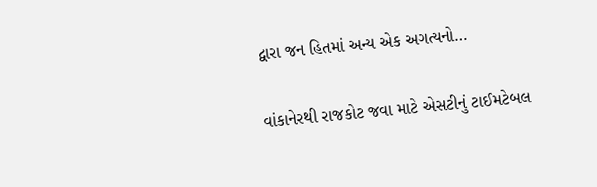દ્વારા જન હિતમાં અન્ય એક અગત્યનો…

વાંકાનેરથી રાજકોટ જવા માટે એસટીનું ટાઈમટેબલ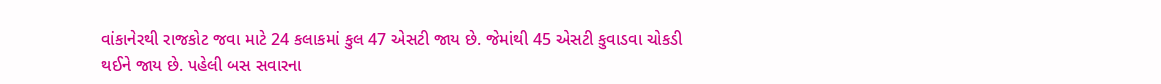વાંકાનેરથી રાજકોટ જવા માટે 24 કલાકમાં કુલ 47 એસટી જાય છે. જેમાંથી 45 એસટી કુવાડવા ચોકડી થઈને જાય છે. પહેલી બસ સવારના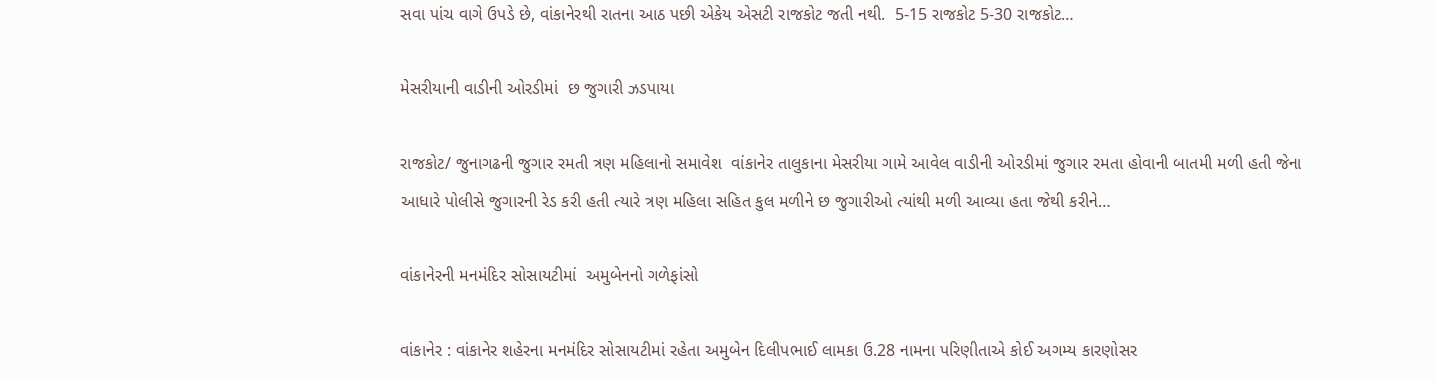સવા પાંચ વાગે ઉપડે છે, વાંકાનેરથી રાતના આઠ પછી એકેય એસટી રાજકોટ જતી નથી.  5-15 રાજકોટ 5-30 રાજકોટ…

મેસરીયાની વાડીની ઓરડીમાં  છ જુગારી ઝડપાયા

રાજકોટ/ જુનાગઢની જુગાર રમતી ત્રણ મહિલાનો સમાવેશ  વાંકાનેર તાલુકાના મેસરીયા ગામે આવેલ વાડીની ઓરડીમાં જુગાર રમતા હોવાની બાતમી મળી હતી જેના આધારે પોલીસે જુગારની રેડ કરી હતી ત્યારે ત્રણ મહિલા સહિત કુલ મળીને છ જુગારીઓ ત્યાંથી મળી આવ્યા હતા જેથી કરીને…

વાંકાનેરની મનમંદિર સોસાયટીમાં  અમુબેનનો ગળેફાંસો

વાંકાનેર : વાંકાનેર શહેરના મનમંદિર સોસાયટીમાં રહેતા અમુબેન દિલીપભાઈ લામકા ઉ.28 નામના પરિણીતાએ કોઈ અગમ્ય કારણોસર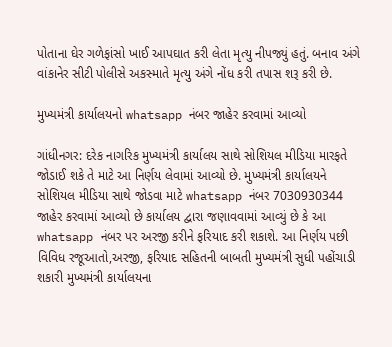પોતાના ઘેર ગળેફાંસો ખાઈ આપઘાત કરી લેતા મૃત્યુ નીપજ્યું હતું. બનાવ અંગે વાંકાનેર સીટી પોલીસે અકસ્માતે મૃત્યુ અંગે નોંધ કરી તપાસ શરૂ કરી છે.

મુખ્યમંત્રી કાર્યાલયનો whatsapp નંબર જાહેર કરવામાં આવ્યો

ગાંધીનગર: દરેક નાગરિક મુખ્યમંત્રી કાર્યાલય સાથે સોશિયલ મીડિયા મારફતે જોડાઈ શકે તે માટે આ નિર્ણય લેવામાં આવ્યો છે. મુખ્યમંત્રી કાર્યાલયને સોશિયલ મીડિયા સાથે જોડવા માટે whatsapp નંબર 7030930344 જાહેર કરવામાં આવ્યો છે કાર્યાલય દ્વારા જણાવવામાં આવ્યું છે કે આ whatsapp નંબર પર અરજી કરીને ફરિયાદ કરી શકાશે. આ નિર્ણય પછી વિવિધ રજૂઆતો,અરજી, ફરિયાદ સહિતની બાબતી મુખ્યમંત્રી સુધી પહોંચાડી શકારી મુખ્યમંત્રી કાર્યાલયના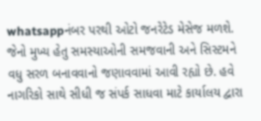whatsappનંબર પરથી ઓટો જનરેટેડ મેસેજ મળશે. જેનો મુખ્ય હેતુ સમસ્યાઓની સમજવાની અને સિસ્ટમને વધુ સરળ બનાવવાનો જણાવવામાં આવી રહ્યો છે. હવે નાગરિકો સાથે સીધી જ સંપર્ક સાધવા માટે કાર્યાલય દ્વારા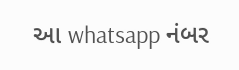આ whatsapp નંબર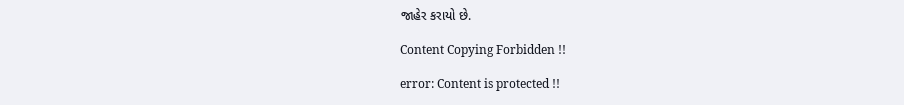જાહેર કરાયો છે.

Content Copying Forbidden !!

error: Content is protected !!